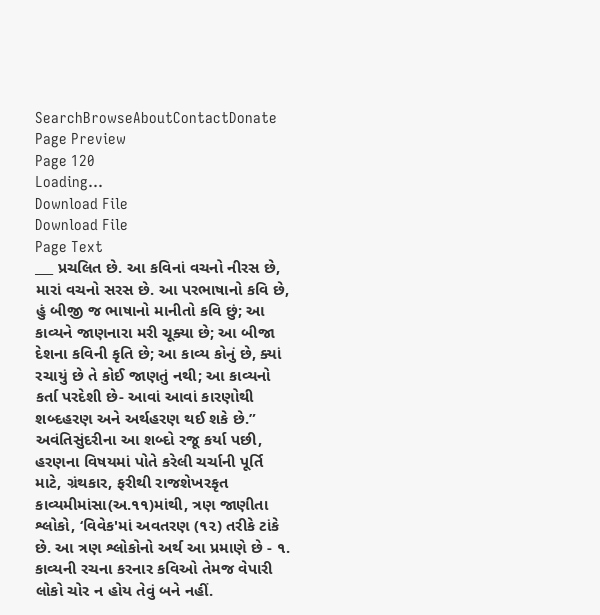SearchBrowseAboutContactDonate
Page Preview
Page 120
Loading...
Download File
Download File
Page Text
___ પ્રચલિત છે. આ કવિનાં વચનો નીરસ છે, મારાં વચનો સરસ છે. આ પરભાષાનો કવિ છે, હું બીજી જ ભાષાનો માનીતો કવિ છું; આ કાવ્યને જાણનારા મરી ચૂક્યા છે; આ બીજા દેશના કવિની કૃતિ છે; આ કાવ્ય કોનું છે, ક્યાં રચાયું છે તે કોઈ જાણતું નથી; આ કાવ્યનો કર્તા પરદેશી છે- આવાં આવાં કારણોથી શબ્દહરણ અને અર્થહરણ થઈ શકે છે.” અવંતિસુંદરીના આ શબ્દો રજૂ કર્યા પછી, હરણના વિષયમાં પોતે કરેલી ચર્ચાની પૂર્તિ માટે, ગ્રંથકાર, ફરીથી રાજશેખરકૃત કાવ્યમીમાંસા(અ.૧૧)માંથી, ત્રણ જાણીતા શ્લોકો, ‘વિવેક'માં અવતરણ (૧૨) તરીકે ટાંકે છે. આ ત્રણ શ્લોકોનો અર્થ આ પ્રમાણે છે - ૧. કાવ્યની રચના કરનાર કવિઓ તેમજ વેપારી લોકો ચોર ન હોય તેવું બને નહીં.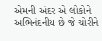એમની અંદર એ લોકોને અભિનંદનીય છે જે ચોરીને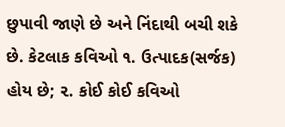છુપાવી જાણે છે અને નિંદાથી બચી શકે છે. કેટલાક કવિઓ ૧. ઉત્પાદક(સર્જક) હોય છે; ૨. કોઈ કોઈ કવિઓ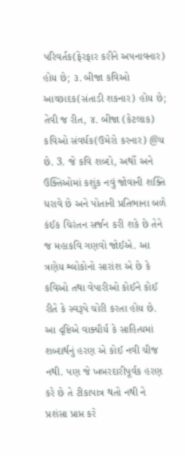પરિવર્તક(ફેરફાર કરીને અપનાવનાર) હોય છે; ૩. બીજા કવિઓ આચ્છાદક(સંતાડી શકનાર) હોય છે; તેવી જ રીત, ૪. બીજા (કેટલાક) કવિઓ સંવર્ધક(ઉમેરો કરનાર) @ય છે. 3. જે કવિ શબ્દો, અર્થો અને ઉક્તિઓમાં કશુંક નવું જોવાની શક્તિ ધરાવે છે અને પોતાની પ્રતિભાના બળે કંઈક ચિરંતન સર્જન કરી શકે છે તેને જ મહાકવિ ગણવો જોઈએ. આ ત્રણેય શ્લોકોનો સારાંશ એ છે કે કવિઓ તથા વેપારીઓ કોઈને કોઈ રીતે કે સ્વરૂપે ચોરી કરતા હોય છે. આ દૃષ્ટિએ વાક્યૌર્ય કે સાહિત્યમાં શબ્દાર્થનું હરણ એ કોઈ નવી ચીજ નથી. પણ જે ખબરદારીપૂર્વક હરણ કરે છે તે ટીકાપાત્ર થતો નથી ને પ્રશંસા પ્રાપ્ત કરે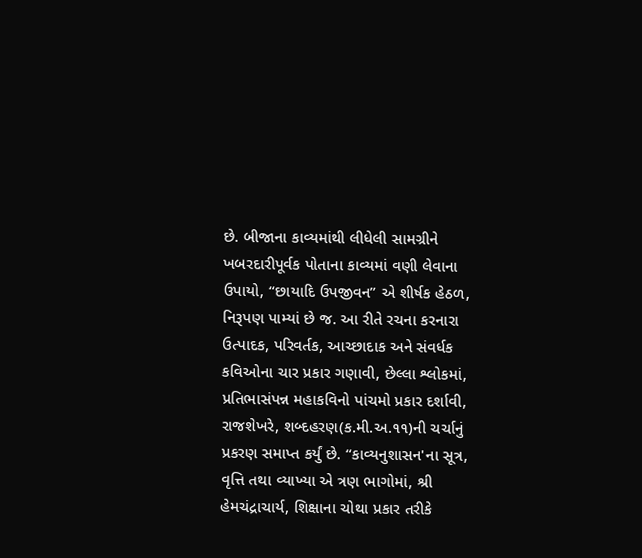છે. બીજાના કાવ્યમાંથી લીધેલી સામગ્રીને ખબરદારીપૂર્વક પોતાના કાવ્યમાં વણી લેવાના ઉપાયો, “છાયાદિ ઉપજીવન” એ શીર્ષક હેઠળ, નિરૂપણ પામ્યાં છે જ. આ રીતે રચના કરનારા ઉત્પાદક, પરિવર્તક, આચ્છાદાક અને સંવર્ધક કવિઓના ચાર પ્રકાર ગણાવી, છેલ્લા શ્લોકમાં, પ્રતિભાસંપન્ન મહાકવિનો પાંચમો પ્રકાર દર્શાવી, રાજશેખરે, શબ્દહરણ(ક.મી.અ.૧૧)ની ચર્ચાનું પ્રકરણ સમાપ્ત કર્યું છે. “કાવ્યનુશાસન'ના સૂત્ર, વૃત્તિ તથા વ્યાખ્યા એ ત્રણ ભાગોમાં, શ્રી હેમચંદ્રાચાર્ય, શિક્ષાના ચોથા પ્રકાર તરીકે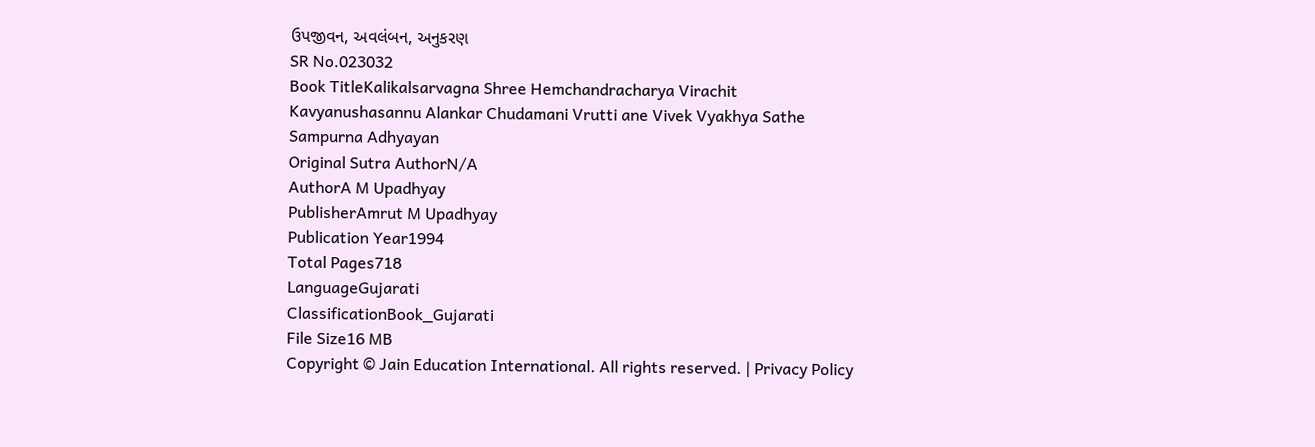ઉપજીવન, અવલંબન, અનુકરણ
SR No.023032
Book TitleKalikalsarvagna Shree Hemchandracharya Virachit Kavyanushasannu Alankar Chudamani Vrutti ane Vivek Vyakhya Sathe Sampurna Adhyayan
Original Sutra AuthorN/A
AuthorA M Upadhyay
PublisherAmrut M Upadhyay
Publication Year1994
Total Pages718
LanguageGujarati
ClassificationBook_Gujarati
File Size16 MB
Copyright © Jain Education International. All rights reserved. | Privacy Policy